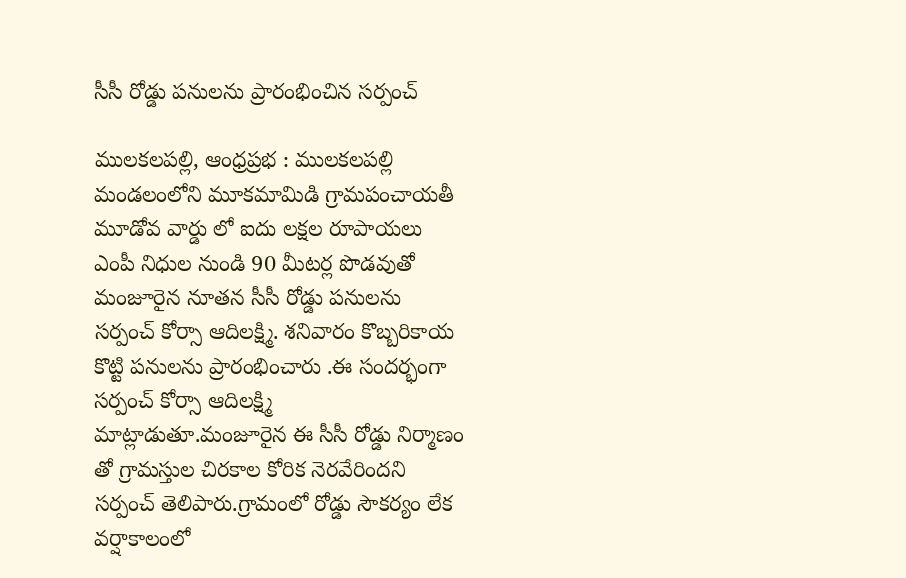సీసీ రోడ్డు పనులను ప్రారంభించిన సర్పంచ్

ములకలపల్లి, ఆంధ్రప్రభ : ములకలపల్లి మండలంలోని మూకమామిడి గ్రామపంచాయతీ మూడోవ వార్డు లో ఐదు లక్షల రూపాయలు ఎంపీ నిధుల నుండి 90 మీటర్ల పొడవుతో మంజూరైన నూతన సీసీ రోడ్డు పనులను సర్పంచ్ కోర్సా ఆదిలక్ష్మి. శనివారం కొబ్బరికాయ కొట్టి పనులను ప్రారంభించారు .ఈ సందర్భంగా సర్పంచ్ కోర్సా ఆదిలక్ష్మి మాట్లాడుతూ.మంజూరైన ఈ సీసీ రోడ్డు నిర్మాణం తో గ్రామస్తుల చిరకాల కోరిక నెరవేరిందని సర్పంచ్ తెలిపారు.గ్రామంలో రోడ్డు సౌకర్యం లేక వర్షాకాలంలో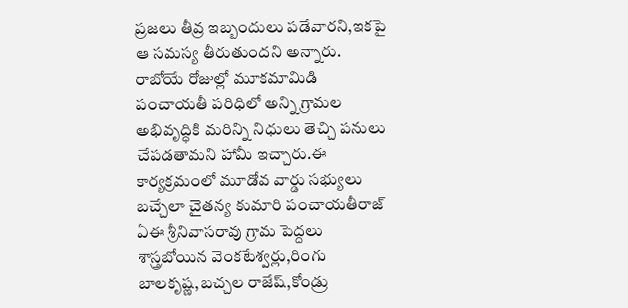ప్రజలు తీవ్ర ఇబ్బందులు పడేవారని,ఇకపై ఆ సమస్య తీరుతుందని అన్నారు.
రాబోయే రోజుల్లో మూకమామిడి పంచాయతీ పరిధిలో అన్ని గ్రామల అభివృద్ధికి మరిన్ని నిధులు తెచ్చి పనులు చేపడతామని హామీ ఇచ్చారు.ఈ కార్యక్రమంలో మూడోవ వార్డు సభ్యులు బచ్చేలా చైతన్య కుమారి పంచాయతీరాజ్ ఏఈ శ్రీనివాసరావు గ్రామ పెద్దలు శాస్త్రబోయిన వెంకటేశ్వర్లు,రింగు బాలకృష్ణ,బచ్చల రాజేష్,కోండ్రు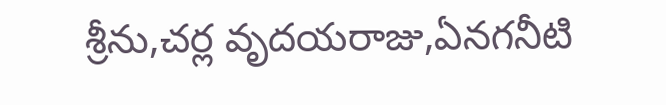శ్రీను,చర్ల వృదయరాజు,ఏనగనీటి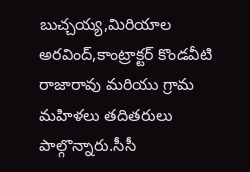బుచ్చయ్య,మిరియాల అరవింద్,కాంట్రాక్టర్ కొండవీటి రాజారావు మరియు గ్రామ మహిళలు తదితరులు పాల్గొన్నారు.సీసీ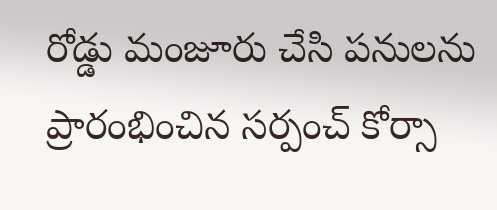రోడ్డు మంజూరు చేసి పనులను ప్రారంభించిన సర్పంచ్ కోర్సా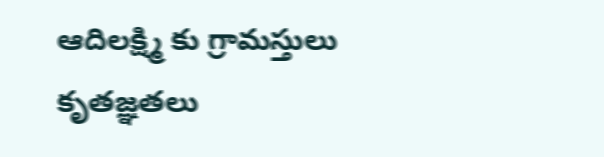ఆదిలక్ష్మి కు గ్రామస్తులు కృతజ్ఞతలు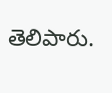తెలిపారు.